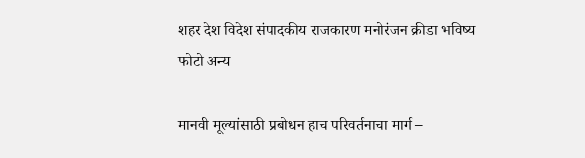शहर देश विदेश संपादकीय राजकारण मनोरंजन क्रीडा भविष्य फोटो अन्य

मानवी मूल्यांसाठी प्रबोधन हाच परिवर्तनाचा मार्ग –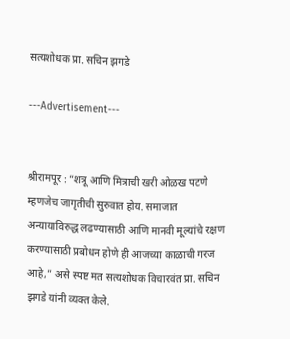सत्यशोधक प्रा. सचिन झगडे

---Advertisement---


श्रीरामपूर : “शत्रू आणि मित्राची खरी ओळख पटणे म्हणजेच जागृतीची सुरुवात होय. समाजात अन्यायाविरुद्ध लढण्यासाठी आणि मानवी मूल्यांचे रक्षण करण्यासाठी प्रबोधन होणे ही आजच्या काळाची गरज आहे,” असे स्पष्ट मत सत्यशोधक विचारवंत प्रा. सचिन झगडे यांनी व्यक्त केले.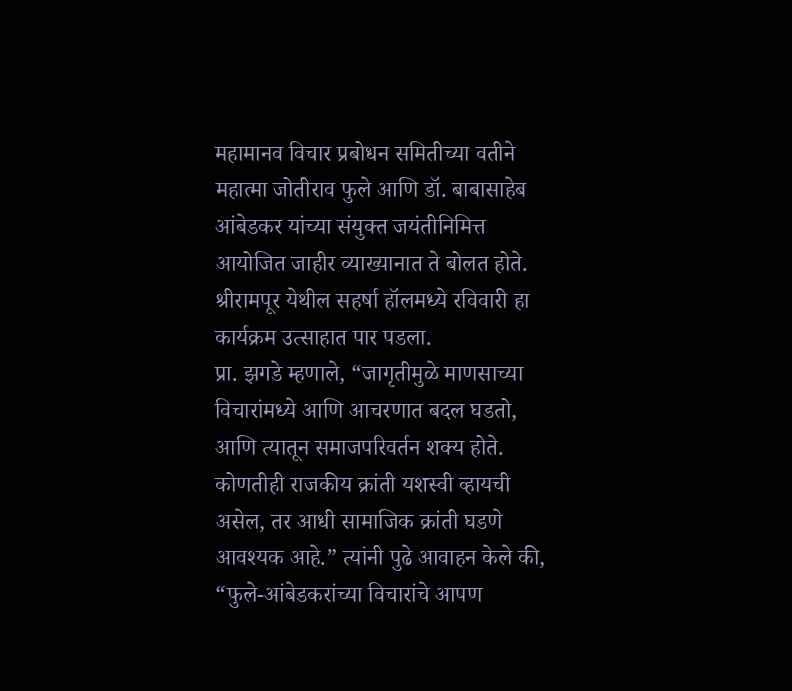महामानव विचार प्रबोधन समितीच्या वतीने महात्मा जोतीराव फुले आणि डॉ. बाबासाहेब आंबेडकर यांच्या संयुक्त जयंतीनिमित्त आयोजित जाहीर व्याख्यानात ते बोलत होते. श्रीरामपूर येथील सहर्षा हॉलमध्ये रविवारी हा कार्यक्रम उत्साहात पार पडला.
प्रा. झगडे म्हणाले, “जागृतीमुळे माणसाच्या विचारांमध्ये आणि आचरणात बदल घडतो, आणि त्यातून समाजपरिवर्तन शक्य होते. कोणतीही राजकीय क्रांती यशस्वी व्हायची असेल, तर आधी सामाजिक क्रांती घडणे आवश्यक आहे.” त्यांनी पुढे आवाहन केले की, “फुले-आंबेडकरांच्या विचारांचे आपण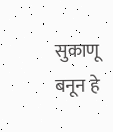सुकाणू बनून हे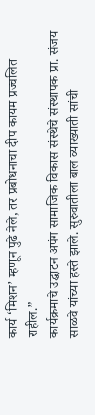कार्य ‘मिशन’ म्हणून पुढे नेले, तर प्रबोधनाचा दीप कायम प्रज्वलित राहील.”
कार्यक्रमाचे उद्घाटन अपंग सामाजिक विकास संस्थेचे संस्थापक प्रा. संजय साळवे यांच्या हस्ते झाले. सुरुवातीला बाल व्याख्याती सांची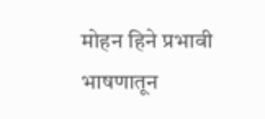मोहन हिने प्रभावी भाषणातून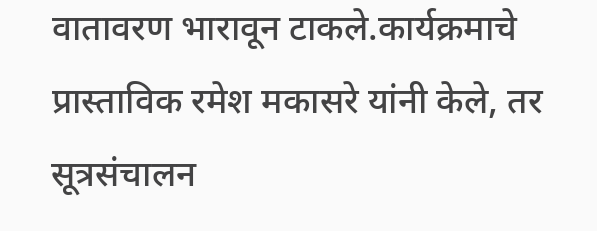वातावरण भारावून टाकले.कार्यक्रमाचे प्रास्ताविक रमेश मकासरे यांनी केले, तर सूत्रसंचालन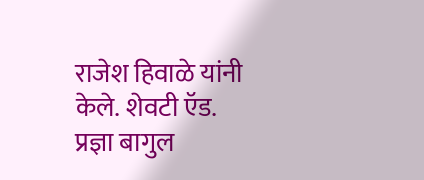राजेश हिवाळे यांनी केले. शेवटी ऍड. प्रज्ञा बागुल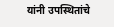यांनी उपस्थितांचे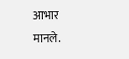आभार मानले.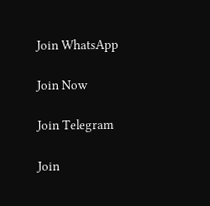Join WhatsApp

Join Now

Join Telegram

Join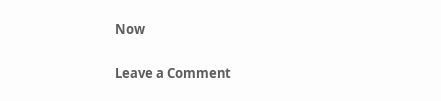Now

Leave a Comment